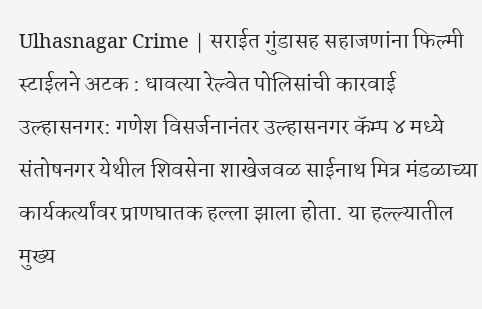Ulhasnagar Crime | सराईत गुंडासह सहाजणांना फिल्मी स्टाईलने अटक : धावत्या रेल्वेत पोलिसांची कारवाई
उल्हासनगर: गणेश विसर्जनानंतर उल्हासनगर कॅम्प ४ मध्ये संतोषनगर येथील शिवसेना शाखेजवळ साईनाथ मित्र मंडळाच्या कार्यकर्त्यांवर प्राणघातक हल्ला झाला होता. या हल्ल्यातील मुख्य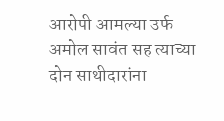आरोपी आमल्या उर्फ अमोल सावंत सह त्याच्या दोन साथीदारांना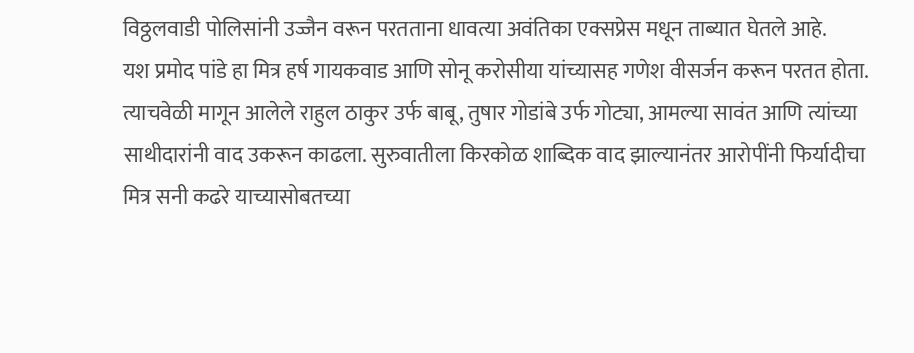विठ्ठलवाडी पोलिसांनी उज्जैन वरून परतताना धावत्या अवंतिका एक्सप्रेस मधून ताब्यात घेतले आहे.
यश प्रमोद पांडे हा मित्र हर्ष गायकवाड आणि सोनू करोसीया यांच्यासह गणेश वीसर्जन करून परतत होता. त्याचवेळी मागून आलेले राहुल ठाकुर उर्फ बाबू, तुषार गोडांबे उर्फ गोट्या, आमल्या सावंत आणि त्यांच्या साथीदारांनी वाद उकरून काढला. सुरुवातीला किरकोळ शाब्दिक वाद झाल्यानंतर आरोपींनी फिर्यादीचा मित्र सनी कढरे याच्यासोबतच्या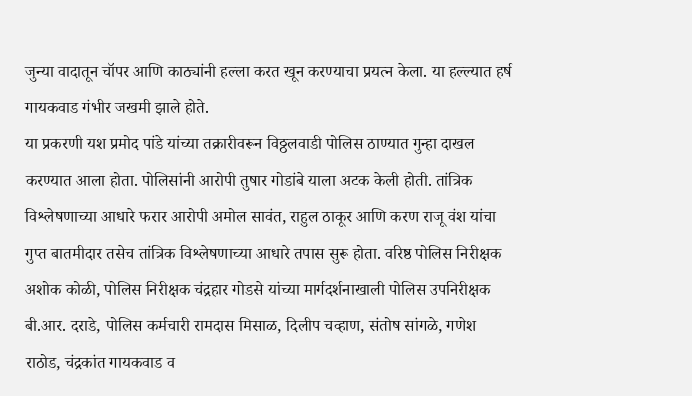जुन्या वादातून चॉपर आणि काठ्यांनी हल्ला करत खून करण्याचा प्रयत्न केला. या हल्ल्यात हर्ष गायकवाड गंभीर जखमी झाले होते.
या प्रकरणी यश प्रमोद पांडे यांच्या तक्रारीवरून विठ्ठलवाडी पोलिस ठाण्यात गुन्हा दाखल करण्यात आला होता. पोलिसांनी आरोपी तुषार गोडांबे याला अटक केली होती. तांत्रिक विश्लेषणाच्या आधारे फरार आरोपी अमोल सावंत, राहुल ठाकूर आणि करण राजू वंश यांचा गुप्त बातमीदार तसेच तांत्रिक विश्लेषणाच्या आधारे तपास सुरू होता. वरिष्ठ पोलिस निरीक्षक अशोक कोळी, पोलिस निरीक्षक चंद्रहार गोडसे यांच्या मार्गदर्शनाखाली पोलिस उपनिरीक्षक बी.आर. दराडे, पोलिस कर्मचारी रामदास मिसाळ, दिलीप चव्हाण, संतोष सांगळे, गणेश राठोड, चंद्रकांत गायकवाड व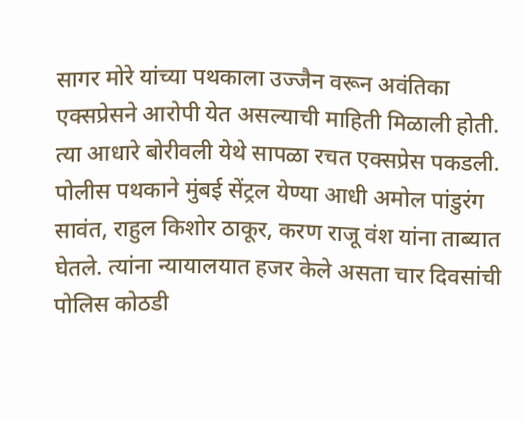सागर मोरे यांच्या पथकाला उज्जैन वरून अवंतिका एक्सप्रेसने आरोपी येत असल्याची माहिती मिळाली होती.
त्या आधारे बोरीवली येथे सापळा रचत एक्सप्रेस पकडली. पोलीस पथकाने मुंबई सेंट्रल येण्या आधी अमोल पांडुरंग सावंत, राहुल किशोर ठाकूर, करण राजू वंश यांना ताब्यात घेतले. त्यांना न्यायालयात हजर केले असता चार दिवसांची पोलिस कोठडी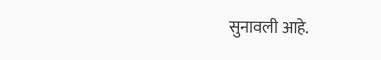सुनावली आहे.